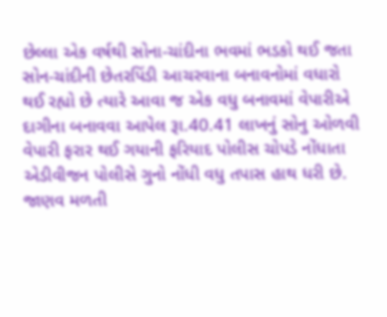છેલ્લા એક વર્ષથી સોના-ચાંદીના ભવમાં ભડકો થઈ જતા સોન-ચાંદીની છેતરપિંડી આચરવાના બનાવનોમાં વધારો થઈ રહ્યો છે ત્યારે આવા જ એક વધુ બનાવમાં વેપારીએ દાગીના બનાવવા આપેલ રૂા.40.41 લાખનું સોનુ ઓળવી વેપારી ફરાર થઈ ગયાની ફરિયાદ પોલીસ ચોપડે નોંધાતા એડીવીજન પોલીસે ગુનો નોંધી વધુ તપાસ હાથ ધરી છે.
જાણવ મળતી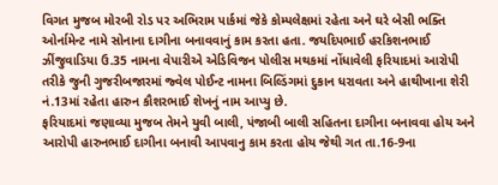વિગત મુજબ મોરબી રોડ પર અભિરામ પાર્કમાં જેકે કોમ્પલેક્ષમાં રહેતા અને ઘરે બેસી ભક્તિ ઓર્નામેન્ટ નામે સોનાના દાગીના બનાવવાનું કામ કરતા હતા. જયદિપભાઈ હરકિશનભાઈ ઝીંજુવાડિયા ઉ.35 નામના વેપારીએ એડિવિજન પોલીસ મથકમાં નોંધાવેલી ફરિયાદમાં આરોપી તરીકે જુની ગુજરીબજારમાં જ્વેલ પોઈન્ટ નામના બિલ્ડિંગમાં દુકાન ધરાવતા અને હાથીખાના શેરી નં.13માં રહેતા હારુન કૌશરભાઈ શેખનું નામ આપ્યુ છે.
ફરિયાદમાં જણાવ્યા મુજબ તેમને યુવી બાલી, પંજાબી બાલી સહિતના દાગીના બનાવવા હોય અને આરોપી હારુનભાઈ દાગીના બનાવી આપવાનુ કામ કરતા હોય જેથી ગત તા.16-9ના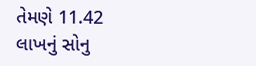તેમણે 11.42 લાખનું સોનુ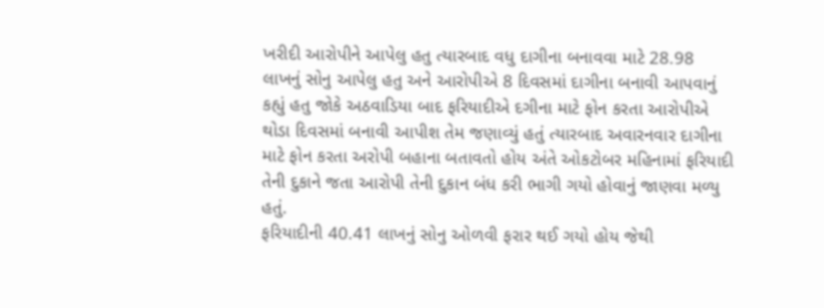ખરીદી આરોપીને આપેલુ હતુ ત્યારબાદ વધુ દાગીના બનાવવા માટે 28.98 લાખનું સોનુ આપેલુ હતુ અને આરોપીએ 8 દિવસમાં દાગીના બનાવી આપવાનું કહ્યું હતુ જોકે અઠવાડિયા બાદ ફરિયાદીએ દગીના માટે ફોન કરતા આરોપીએ થોડા દિવસમાં બનાવી આપીશ તેમ જણાવ્યું હતું ત્યારબાદ અવારનવાર દાગીના માટે ફોન કરતા અરોપી બહાના બતાવતો હોય અંતે ઓકટોબર મહિનામાં ફરિયાદી તેની દુકાને જતા આરોપી તેની દુકાન બંધ કરી ભાગી ગયો હોવાનું જાણવા મળ્યુ હતું.
ફરિયાદીની 40.41 લાખનું સોનુ ઓળવી ફરાર થઈ ગયો હોય જેથી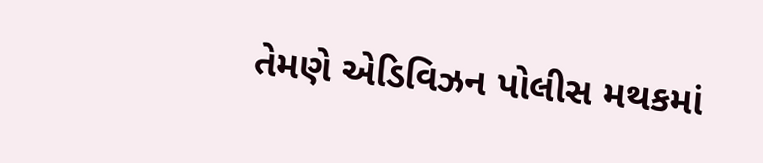તેમણે એડિવિઝન પોલીસ મથકમાં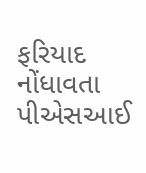ફરિયાદ નોંધાવતા પીએસઆઈ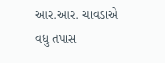આર.આર. ચાવડાએ વધુ તપાસ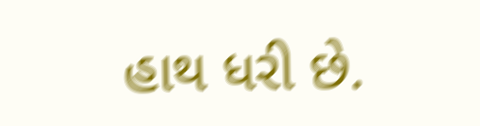હાથ ધરી છે.